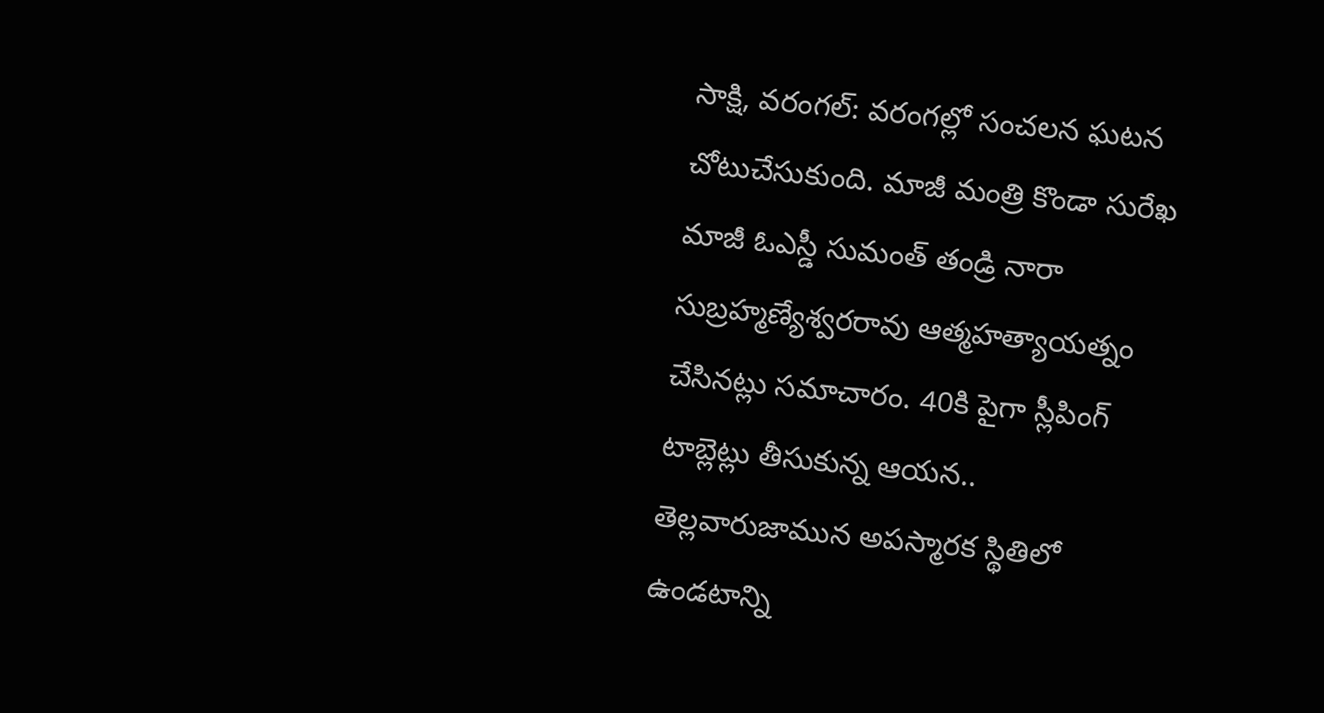సాక్షి, వరంగల్: వరంగల్లో సంచలన ఘటన చోటుచేసుకుంది. మాజీ మంత్రి కొండా సురేఖ మాజీ ఓఎస్డీ సుమంత్ తండ్రి నారా సుబ్రహ్మణ్యేశ్వరరావు ఆత్మహత్యాయత్నం చేసినట్లు సమాచారం. 40కి పైగా స్లీపింగ్ టాబ్లెట్లు తీసుకున్న ఆయన.. తెల్లవారుజామున అపస్మారక స్థితిలో ఉండటాన్ని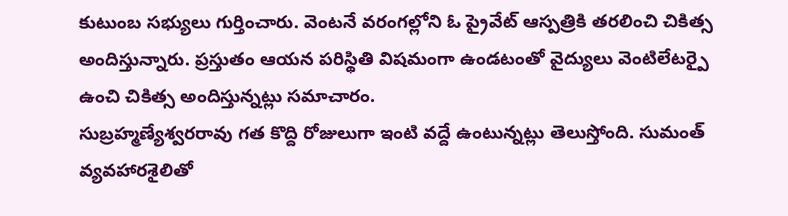కుటుంబ సభ్యులు గుర్తించారు. వెంటనే వరంగల్లోని ఓ ప్రైవేట్ ఆస్పత్రికి తరలించి చికిత్స అందిస్తున్నారు. ప్రస్తుతం ఆయన పరిస్థితి విషమంగా ఉండటంతో వైద్యులు వెంటిలేటర్పై ఉంచి చికిత్స అందిస్తున్నట్లు సమాచారం.
సుబ్రహ్మణ్యేశ్వరరావు గత కొద్ది రోజులుగా ఇంటి వద్దే ఉంటున్నట్లు తెలుస్తోంది. సుమంత్ వ్యవహారశైలితో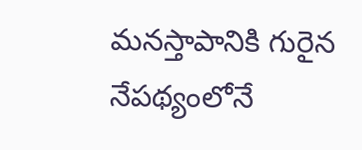మనస్తాపానికి గురైన నేపథ్యంలోనే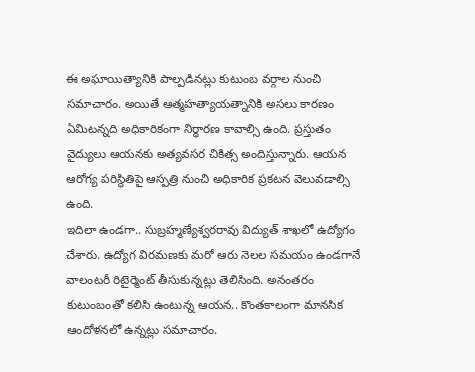ఈ అఘాయిత్యానికి పాల్పడినట్లు కుటుంబ వర్గాల నుంచి సమాచారం. అయితే ఆత్మహత్యాయత్నానికి అసలు కారణం ఏమిటన్నది అధికారికంగా నిర్ధారణ కావాల్సి ఉంది. ప్రస్తుతం వైద్యులు ఆయనకు అత్యవసర చికిత్స అందిస్తున్నారు. ఆయన ఆరోగ్య పరిస్థితిపై ఆస్పత్రి నుంచి అధికారిక ప్రకటన వెలువడాల్సి ఉంది.
ఇదిలా ఉండగా.. సుబ్రహ్మణ్యేశ్వరరావు విద్యుత్ శాఖలో ఉద్యోగం చేశారు. ఉద్యోగ విరమణకు మరో ఆరు నెలల సమయం ఉండగానే వాలంటరీ రిటైర్మెంట్ తీసుకున్నట్లు తెలిసింది. అనంతరం కుటుంబంతో కలిసి ఉంటున్న ఆయన.. కొంతకాలంగా మానసిక ఆందోళనలో ఉన్నట్లు సమాచారం.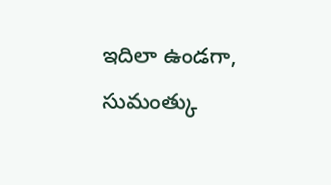ఇదిలా ఉండగా, సుమంత్కు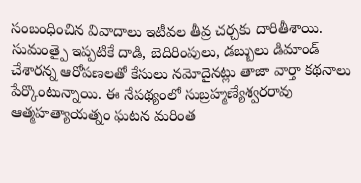సంబంధించిన వివాదాలు ఇటీవల తీవ్ర చర్చకు దారితీశాయి. సుమంత్పై ఇప్పటికే దాడి, బెదిరింపులు, డబ్బులు డిమాండ్ చేశారన్న ఆరోపణలతో కేసులు నమోదైనట్లు తాజా వార్తా కథనాలు పేర్కొంటున్నాయి. ఈ నేపథ్యంలో సుబ్రహ్మణ్యేశ్వరరావు ఆత్మహత్యాయత్నం ఘటన మరింత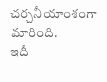చర్చనీయాంశంగా మారింది.
ఇదీ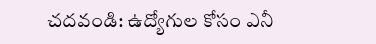చదవండి: ఉద్యోగుల కోసం ఎనీ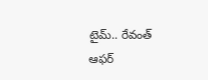టైమ్.. రేవంత్ ఆఫర్